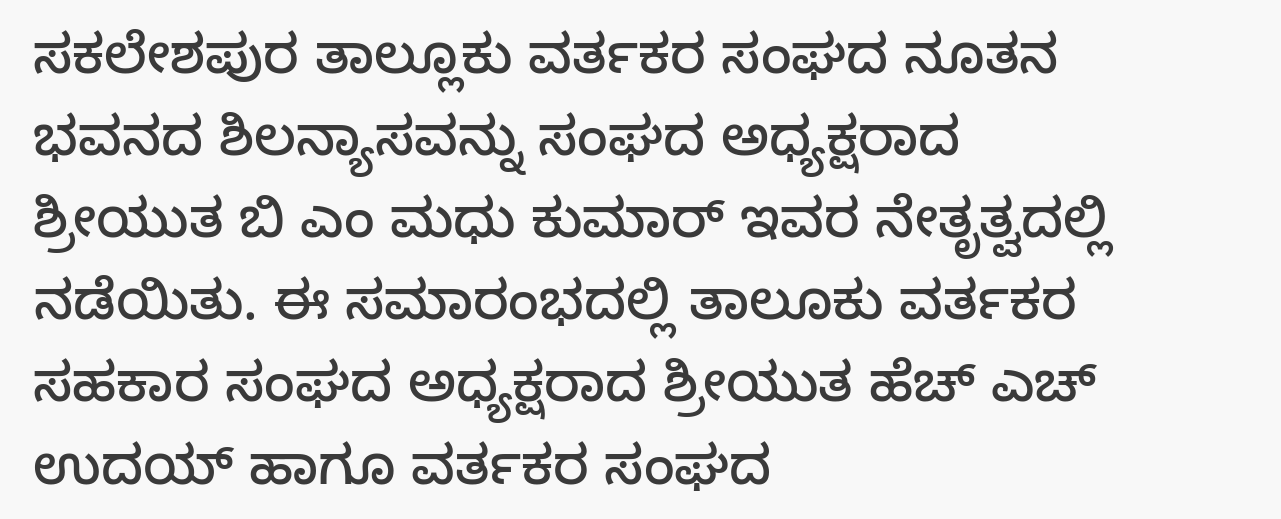ಸಕಲೇಶಪುರ ತಾಲ್ಲೂಕು ವರ್ತಕರ ಸಂಘದ ನೂತನ ಭವನದ ಶಿಲನ್ಯಾಸವನ್ನು ಸಂಘದ ಅಧ್ಯಕ್ಷರಾದ ಶ್ರೀಯುತ ಬಿ ಎಂ ಮಧು ಕುಮಾರ್ ಇವರ ನೇತೃತ್ವದಲ್ಲಿ ನಡೆಯಿತು. ಈ ಸಮಾರಂಭದಲ್ಲಿ ತಾಲೂಕು ವರ್ತಕರ ಸಹಕಾರ ಸಂಘದ ಅಧ್ಯಕ್ಷರಾದ ಶ್ರೀಯುತ ಹೆಚ್ ಎಚ್ ಉದಯ್ ಹಾಗೂ ವರ್ತಕರ ಸಂಘದ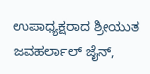ಉಪಾಧ್ಯಕ್ಷರಾದ ಶ್ರೀಯುತ ಜವಹರ್ಲಾಲ್ ಜೈನ್,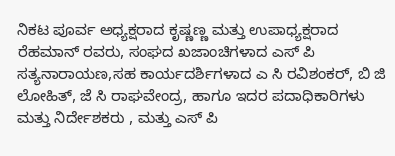ನಿಕಟ ಪೂರ್ವ ಅಧ್ಯಕ್ಷರಾದ ಕೃಷ್ಣಣ್ಣ ಮತ್ತು ಉಪಾಧ್ಯಕ್ಷರಾದ ರೆಹಮಾನ್ ರವರು, ಸಂಘದ ಖಜಾಂಚಿಗಳಾದ ಎಸ್ ಪಿ ಸತ್ಯನಾರಾಯಣ,ಸಹ ಕಾರ್ಯದರ್ಶಿಗಳಾದ ಎ ಸಿ ರವಿಶಂಕರ್, ಬಿ ಜಿ ಲೋಹಿತ್, ಜೆ ಸಿ ರಾಘವೇಂದ್ರ, ಹಾಗೂ ಇದರ ಪದಾಧಿಕಾರಿಗಳು ಮತ್ತು ನಿರ್ದೇಶಕರು , ಮತ್ತು ಎಸ್ ಪಿ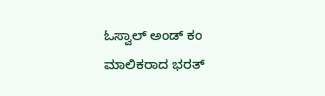ಓಸ್ವಾಲ್ ಅಂಡ್ ಕಂ ಮಾಲಿಕರಾದ ಭರತ್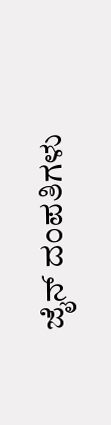ಜೈನ್ ದಂಪತಿಗಳು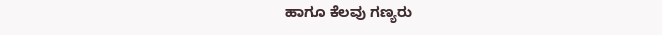ಹಾಗೂ ಕೆಲವು ಗಣ್ಯರು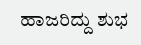ಹಾಜರಿದ್ದು ಶುಭ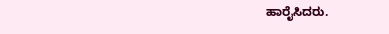ಹಾರೈಸಿದರು.